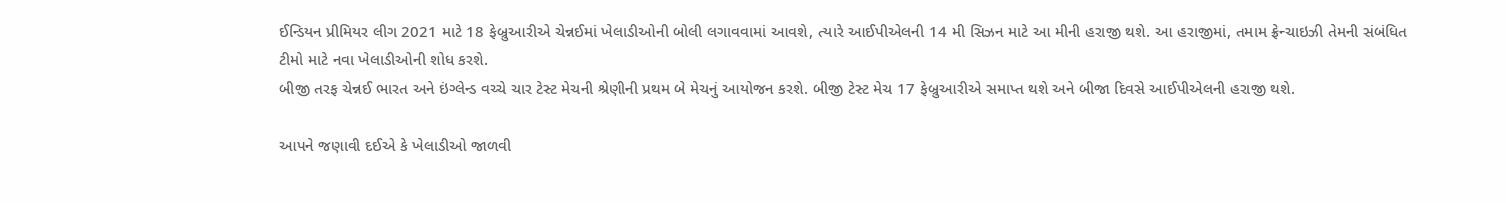ઈન્ડિયન પ્રીમિયર લીગ 2021 માટે 18 ફેબ્રુઆરીએ ચેન્નઈમાં ખેલાડીઓની બોલી લગાવવામાં આવશે, ત્યારે આઈપીએલની 14 મી સિઝન માટે આ મીની હરાજી થશે. આ હરાજીમાં, તમામ ફ્રેન્ચાઇઝી તેમની સંબંધિત ટીમો માટે નવા ખેલાડીઓની શોધ કરશે.
બીજી તરફ ચેન્નઈ ભારત અને ઇંગ્લેન્ડ વચ્ચે ચાર ટેસ્ટ મેચની શ્રેણીની પ્રથમ બે મેચનું આયોજન કરશે. બીજી ટેસ્ટ મેચ 17 ફેબ્રુઆરીએ સમાપ્ત થશે અને બીજા દિવસે આઈપીએલની હરાજી થશે.

આપને જણાવી દઈએ કે ખેલાડીઓ જાળવી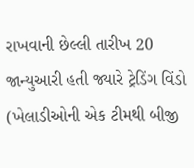રાખવાની છેલ્લી તારીખ 20 જાન્યુઆરી હતી જ્યારે ટ્રેડિંગ વિંડો (ખેલાડીઓની એક ટીમથી બીજી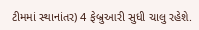ટીમમાં સ્થાનાંતર) 4 ફેબ્રુઆરી સુધી ચાલુ રહેશે.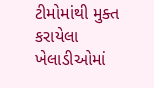ટીમોમાંથી મુક્ત કરાયેલા ખેલાડીઓમાં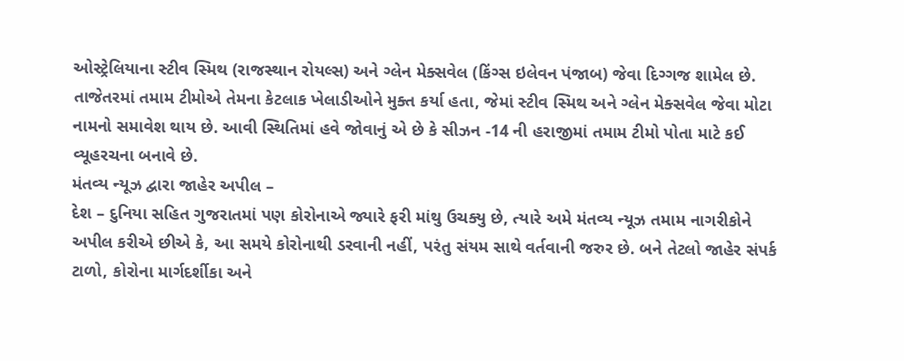ઓસ્ટ્રેલિયાના સ્ટીવ સ્મિથ (રાજસ્થાન રોયલ્સ) અને ગ્લેન મેક્સવેલ (કિંગ્સ ઇલેવન પંજાબ) જેવા દિગ્ગજ શામેલ છે.
તાજેતરમાં તમામ ટીમોએ તેમના કેટલાક ખેલાડીઓને મુક્ત કર્યા હતા, જેમાં સ્ટીવ સ્મિથ અને ગ્લેન મેક્સવેલ જેવા મોટા નામનો સમાવેશ થાય છે. આવી સ્થિતિમાં હવે જોવાનું એ છે કે સીઝન -14 ની હરાજીમાં તમામ ટીમો પોતા માટે કઈ વ્યૂહરચના બનાવે છે.
મંતવ્ય ન્યૂઝ દ્વારા જાહેર અપીલ –
દેશ – દુનિયા સહિત ગુજરાતમાં પણ કોરોનાએ જ્યારે ફરી માંથુ ઉચક્યુ છે, ત્યારે અમે મંતવ્ય ન્યૂઝ તમામ નાગરીકોને અપીલ કરીએ છીએ કે, આ સમયે કોરોનાથી ડરવાની નહીં, પરંતુ સંયમ સાથે વર્તવાની જરુર છે. બને તેટલો જાહેર સંપર્ક ટાળો, કોરોના માર્ગદર્શીકા અને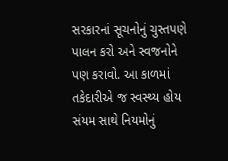સરકારનાં સૂચનોનું ચુસ્તપણે પાલન કરો અને સ્વજનોને પણ કરાવો. આ કાળમાં તકેદારીએ જ સ્વસ્થ્ય હોય સંયમ સાથે નિયમોનું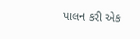પાલન કરી એક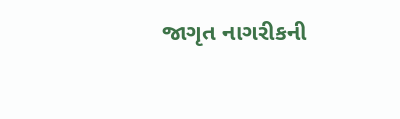જાગૃત નાગરીકની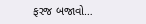ફરજ બજાવો…